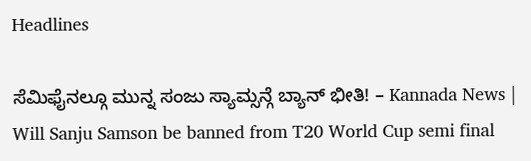Headlines

ಸೆಮಿಫೈನಲ್ಗೂ ಮುನ್ನ ಸಂಜು ಸ್ಯಾಮ್ಸನ್ಗೆ ಬ್ಯಾನ್ ಭೀತಿ! – Kannada News | Will Sanju Samson be banned from T20 World Cup semi final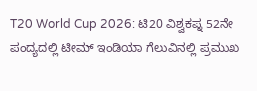T20 World Cup 2026: ಟಿ20 ವಿಶ್ವಕಪ್ನ 52ನೇ ಪಂದ್ಯದಲ್ಲಿ ಟೀಮ್ ಇಂಡಿಯಾ ಗೆಲುವಿನಲ್ಲಿ ಪ್ರಮುಖ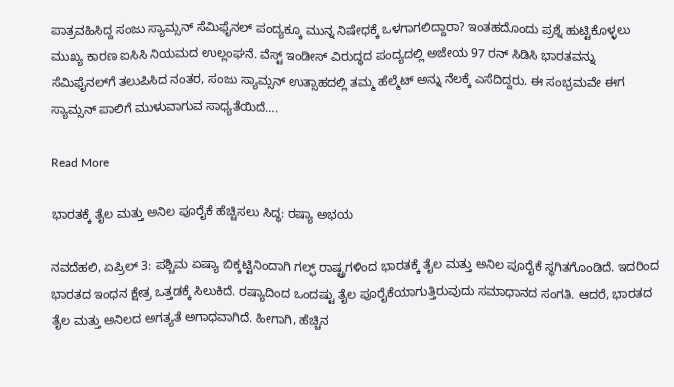ಪಾತ್ರವಹಿಸಿದ್ದ ಸಂಜು ಸ್ಯಾಮ್ಸನ್ ಸೆಮಿಫೈನಲ್ ಪಂದ್ಯಕ್ಕೂ ಮುನ್ನ ನಿಷೇಧಕ್ಕೆ ಒಳಗಾಗಲಿದ್ದಾರಾ? ಇಂತಹದೊಂದು ಪ್ರಶ್ನೆ ಹುಟ್ಟಿಕೊಳ್ಳಲು ಮುಖ್ಯ ಕಾರಣ ಐಸಿಸಿ ನಿಯಮದ ಉಲ್ಲಂಘನೆ. ವೆಸ್ಟ್ ಇಂಡೀಸ್ ವಿರುದ್ಧದ ಪಂದ್ಯದಲ್ಲಿ ಅಜೇಯ 97 ರನ್ ಸಿಡಿಸಿ ಭಾರತವನ್ನು ಸೆಮಿಫೈನಲ್‌ಗೆ ತಲುಪಿಸಿದ ನಂತರ, ಸಂಜು ಸ್ಯಾಮ್ಸನ್ ಉತ್ಸಾಹದಲ್ಲಿ ತಮ್ಮ ಹೆಲ್ಮೆಟ್ ಅನ್ನು ನೆಲಕ್ಕೆ ಎಸೆದಿದ್ದರು. ಈ ಸಂಭ್ರಮವೇ ಈಗ ಸ್ಯಾಮ್ಸನ್ ಪಾಲಿಗೆ ಮುಳುವಾಗುವ ಸಾಧ್ಯತೆಯಿದೆ….

Read More

ಭಾರತಕ್ಕೆ ತೈಲ ಮತ್ತು ಅನಿಲ ಪೂರೈಕೆ ಹೆಚ್ಚಿಸಲು ಸಿದ್ಧ: ರಷ್ಯಾ ಅಭಯ

ನವದೆಹಲಿ, ಏಪ್ರಿಲ್ 3: ಪಶ್ಚಿಮ ಏಷ್ಯಾ ಬಿಕ್ಕಟ್ಟಿನಿಂದಾಗಿ ಗಲ್ಫ್ ರಾಷ್ಟ್ರಗಳಿಂದ ಭಾರತಕ್ಕೆ ತೈಲ ಮತ್ತು ಅನಿಲ ಪೂರೈಕೆ ಸ್ಥಗಿತಗೊಂಡಿದೆ. ಇದರಿಂದ ಭಾರತದ ಇಂಧನ ಕ್ಷೇತ್ರ ಒತ್ತಡಕ್ಕೆ ಸಿಲುಕಿದೆ. ರಷ್ಯಾದಿಂದ ಒಂದಷ್ಟು ತೈಲ ಪೂರೈಕೆಯಾಗುತ್ತಿರುವುದು ಸಮಾಧಾನದ ಸಂಗತಿ. ಆದರೆ, ಭಾರತದ ತೈಲ ಮತ್ತು ಅನಿಲದ ಅಗತ್ಯತೆ ಅಗಾಧವಾಗಿದೆ. ಹೀಗಾಗಿ, ಹೆಚ್ಚಿನ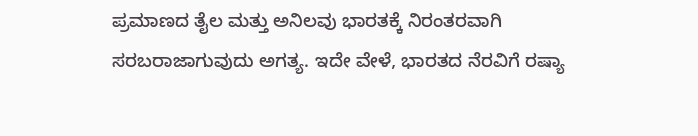ಪ್ರಮಾಣದ ತೈಲ ಮತ್ತು ಅನಿಲವು ಭಾರತಕ್ಕೆ ನಿರಂತರವಾಗಿ ಸರಬರಾಜಾಗುವುದು ಅಗತ್ಯ. ಇದೇ ವೇಳೆ, ಭಾರತದ ನೆರವಿಗೆ ರಷ್ಯಾ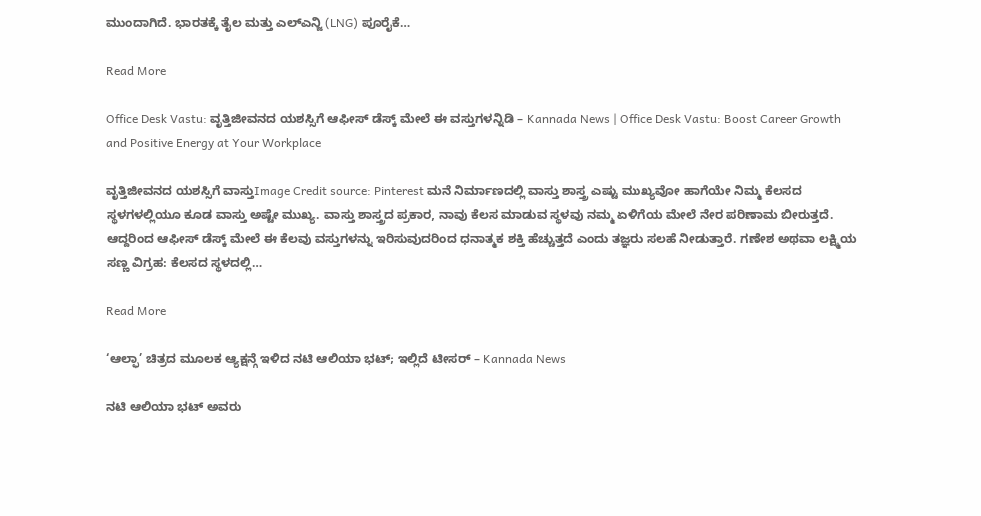ಮುಂದಾಗಿದೆ. ಭಾರತಕ್ಕೆ ತೈಲ ಮತ್ತು ಎಲ್ಎನ್ಜಿ (LNG) ಪೂರೈಕೆ…

Read More

Office Desk Vastu: ವೃತ್ತಿಜೀವನದ ಯಶಸ್ಸಿಗೆ ಆಫೀಸ್ ಡೆಸ್ಕ್ ಮೇಲೆ ಈ ವಸ್ತುಗಳನ್ನಿಡಿ – Kannada News | Office Desk Vastu: Boost Career Growth and Positive Energy at Your Workplace

ವೃತ್ತಿಜೀವನದ ಯಶಸ್ಸಿಗೆ ವಾಸ್ತುImage Credit source: Pinterest ಮನೆ ನಿರ್ಮಾಣದಲ್ಲಿ ವಾಸ್ತು ಶಾಸ್ತ್ರ ಎಷ್ಟು ಮುಖ್ಯವೋ ಹಾಗೆಯೇ ನಿಮ್ಮ ಕೆಲಸದ ಸ್ಥಳಗಳಲ್ಲಿಯೂ ಕೂಡ ವಾಸ್ತು ಅಷ್ಟೇ ಮುಖ್ಯ. ವಾಸ್ತು ಶಾಸ್ತ್ರದ ಪ್ರಕಾರ, ನಾವು ಕೆಲಸ ಮಾಡುವ ಸ್ಥಳವು ನಮ್ಮ ಏಳಿಗೆಯ ಮೇಲೆ ನೇರ ಪರಿಣಾಮ ಬೀರುತ್ತದೆ. ಆದ್ದರಿಂದ ಆಫೀಸ್ ಡೆಸ್ಕ್ ಮೇಲೆ ಈ ಕೆಲವು ವಸ್ತುಗಳನ್ನು ಇರಿಸುವುದರಿಂದ ಧನಾತ್ಮಕ ಶಕ್ತಿ ಹೆಚ್ಚುತ್ತದೆ ಎಂದು ತಜ್ಞರು ಸಲಹೆ ನೀಡುತ್ತಾರೆ. ಗಣೇಶ ಅಥವಾ ಲಕ್ಷ್ಮಿಯ ಸಣ್ಣ ವಿಗ್ರಹ: ಕೆಲಸದ ಸ್ಥಳದಲ್ಲಿ…

Read More

‘ಆಲ್ಫಾ’ ಚಿತ್ರದ ಮೂಲಕ ಆ್ಯಕ್ಷನ್ಗೆ ಇಳಿದ ನಟಿ ಆಲಿಯಾ ಭಟ್; ಇಲ್ಲಿದೆ ಟೀಸರ್ – Kannada News

ನಟಿ ಆಲಿಯಾ ಭಟ್ ಅವರು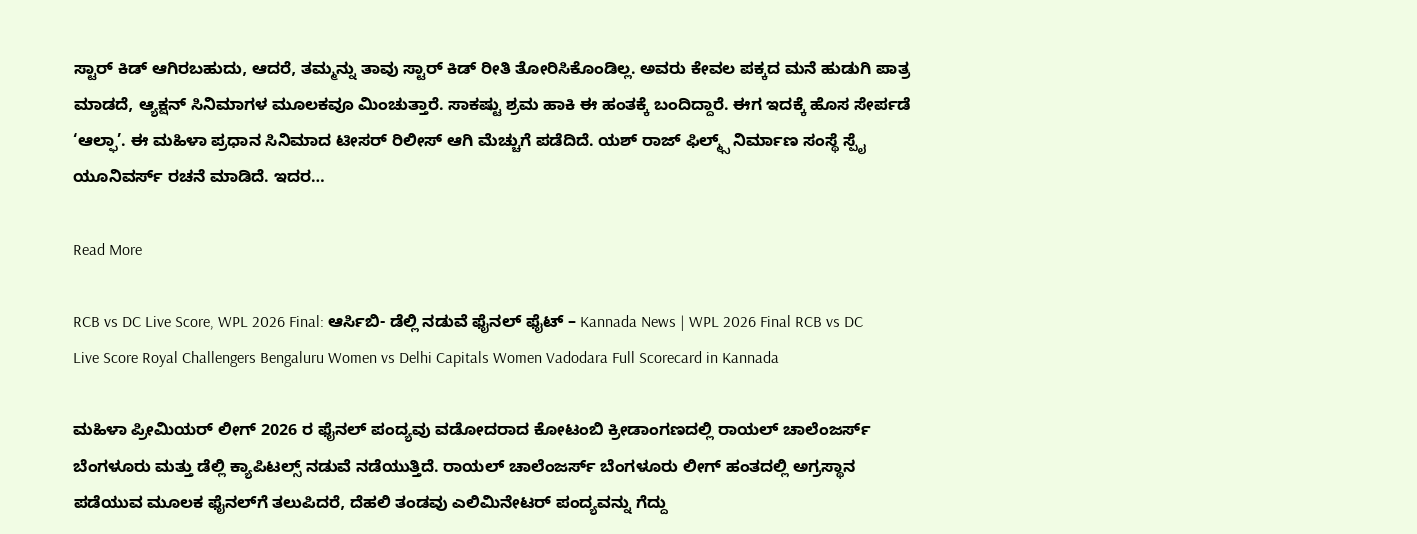ಸ್ಟಾರ್ ಕಿಡ್ ಆಗಿರಬಹುದು, ಆದರೆ, ತಮ್ಮನ್ನು ತಾವು ಸ್ಟಾರ್ ಕಿಡ್ ರೀತಿ ತೋರಿಸಿಕೊಂಡಿಲ್ಲ. ಅವರು ಕೇವಲ ಪಕ್ಕದ ಮನೆ ಹುಡುಗಿ ಪಾತ್ರ ಮಾಡದೆ, ಆ್ಯಕ್ಷನ್ ಸಿನಿಮಾಗಳ ಮೂಲಕವೂ ಮಿಂಚುತ್ತಾರೆ. ಸಾಕಷ್ಟು ಶ್ರಮ ಹಾಕಿ ಈ ಹಂತಕ್ಕೆ ಬಂದಿದ್ದಾರೆ. ಈಗ ಇದಕ್ಕೆ ಹೊಸ ಸೇರ್ಪಡೆ ‘ಆಲ್ಫಾ’. ಈ ಮಹಿಳಾ ಪ್ರಧಾನ ಸಿನಿಮಾದ ಟೀಸರ್ ರಿಲೀಸ್ ಆಗಿ ಮೆಚ್ಚುಗೆ ಪಡೆದಿದೆ. ಯಶ್ ರಾಜ್ ಫಿಲ್ಮ್ಸ್ ನಿರ್ಮಾಣ ಸಂಸ್ಥೆ ಸ್ಪೈ ಯೂನಿವರ್ಸ್ ರಚನೆ ಮಾಡಿದೆ. ಇದರ…

Read More

RCB vs DC Live Score, WPL 2026 Final: ಆರ್ಸಿಬಿ- ಡೆಲ್ಲಿ ನಡುವೆ ಫೈನಲ್ ಫೈಟ್ – Kannada News | WPL 2026 Final RCB vs DC Live Score Royal Challengers Bengaluru Women vs Delhi Capitals Women Vadodara Full Scorecard in Kannada

ಮಹಿಳಾ ಪ್ರೀಮಿಯರ್ ಲೀಗ್ 2026 ರ ಫೈನಲ್ ಪಂದ್ಯವು ವಡೋದರಾದ ಕೋಟಂಬಿ ಕ್ರೀಡಾಂಗಣದಲ್ಲಿ ರಾಯಲ್ ಚಾಲೆಂಜರ್ಸ್ ಬೆಂಗಳೂರು ಮತ್ತು ಡೆಲ್ಲಿ ಕ್ಯಾಪಿಟಲ್ಸ್ ನಡುವೆ ನಡೆಯುತ್ತಿದೆ. ರಾಯಲ್ ಚಾಲೆಂಜರ್ಸ್ ಬೆಂಗಳೂರು ಲೀಗ್ ಹಂತದಲ್ಲಿ ಅಗ್ರಸ್ಥಾನ ಪಡೆಯುವ ಮೂಲಕ ಫೈನಲ್‌ಗೆ ತಲುಪಿದರೆ, ದೆಹಲಿ ತಂಡವು ಎಲಿಮಿನೇಟರ್ ಪಂದ್ಯವನ್ನು ಗೆದ್ದು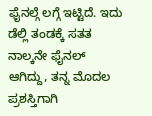ಫೈನಲ್ಗೆ ಲಗ್ಗೆ ಇಟ್ಟಿದೆ. ಇದು ಡೆಲ್ಲಿ ತಂಡಕ್ಕೆ ಸತತ ನಾಲ್ಕನೇ ಫೈನಲ್ ಆಗಿದ್ದು, ತನ್ನ ಮೊದಲ ಪ್ರಶಸ್ತಿಗಾಗಿ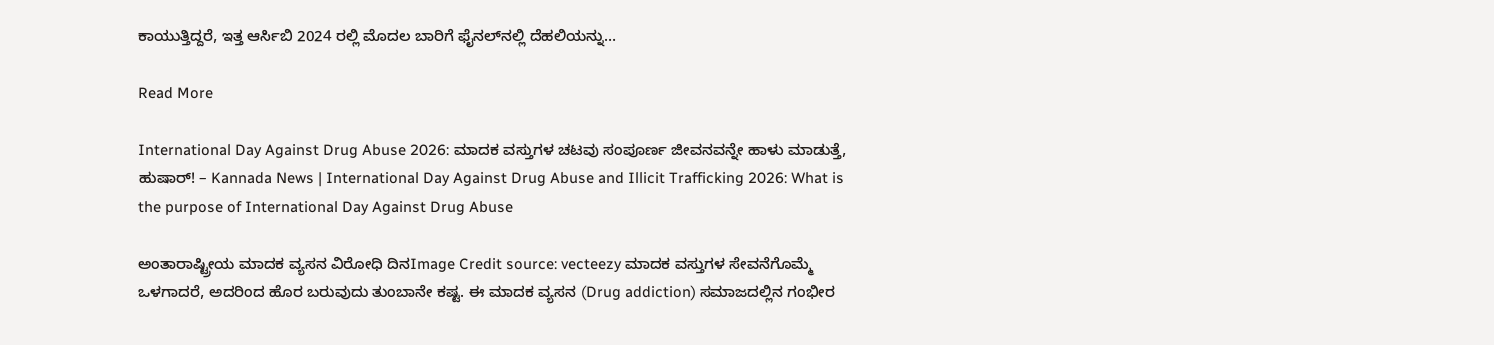ಕಾಯುತ್ತಿದ್ದರೆ, ಇತ್ತ ಆರ್ಸಿಬಿ 2024 ರಲ್ಲಿ ಮೊದಲ ಬಾರಿಗೆ ಫೈನಲ್‌ನಲ್ಲಿ ದೆಹಲಿಯನ್ನು…

Read More

International Day Against Drug Abuse 2026: ಮಾದಕ ವಸ್ತುಗಳ ಚಟವು ಸಂಪೂರ್ಣ ಜೀವನವನ್ನೇ ಹಾಳು ಮಾಡುತ್ತೆ, ಹುಷಾರ್! – Kannada News | International Day Against Drug Abuse and Illicit Trafficking 2026: What is the purpose of International Day Against Drug Abuse

ಅಂತಾರಾಷ್ಟ್ರೀಯ ಮಾದಕ ವ್ಯಸನ ವಿರೋಧಿ ದಿನImage Credit source: vecteezy ಮಾದಕ ವಸ್ತುಗಳ ಸೇವನೆಗೊಮ್ಮೆ ಒಳಗಾದರೆ, ಅದರಿಂದ ಹೊರ ಬರುವುದು ತುಂಬಾನೇ ಕಷ್ಟ. ಈ ಮಾದಕ ವ್ಯಸನ (Drug addiction) ಸಮಾಜದಲ್ಲಿನ ಗಂಭೀರ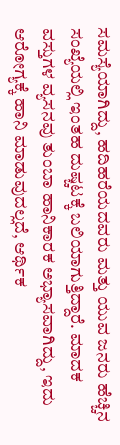ಸಮಸ್ಯೆಯಾಗಿದ್ದು, ಹದಿಹರೆಯದವರು ಮತ್ತು ಯುವ ಜನರು ಹೆಚ್ಚಿನ ಸಂಖ್ಯೆಯಲ್ಲಿ ಇಂತಹ ದುಷ್ಚಟಕ್ಕೆ ಬಲಿಯಾಗುತ್ತಿದ್ದಾರೆ. ಮಾದಕ ವಸ್ತುಗಳ ವ್ಯಸನವು ತುಂಬಾ ಹಾನಿಕಾರಕ ಅಭ್ಯಾಸವಾಗಿದ್ದು, ಇದು ಆರೋಗ್ಯಕ್ಕೆ ಹಾನಿ ಮಾಡುವುದಲ್ಲದೆ, ಆರ್ಥಿಕ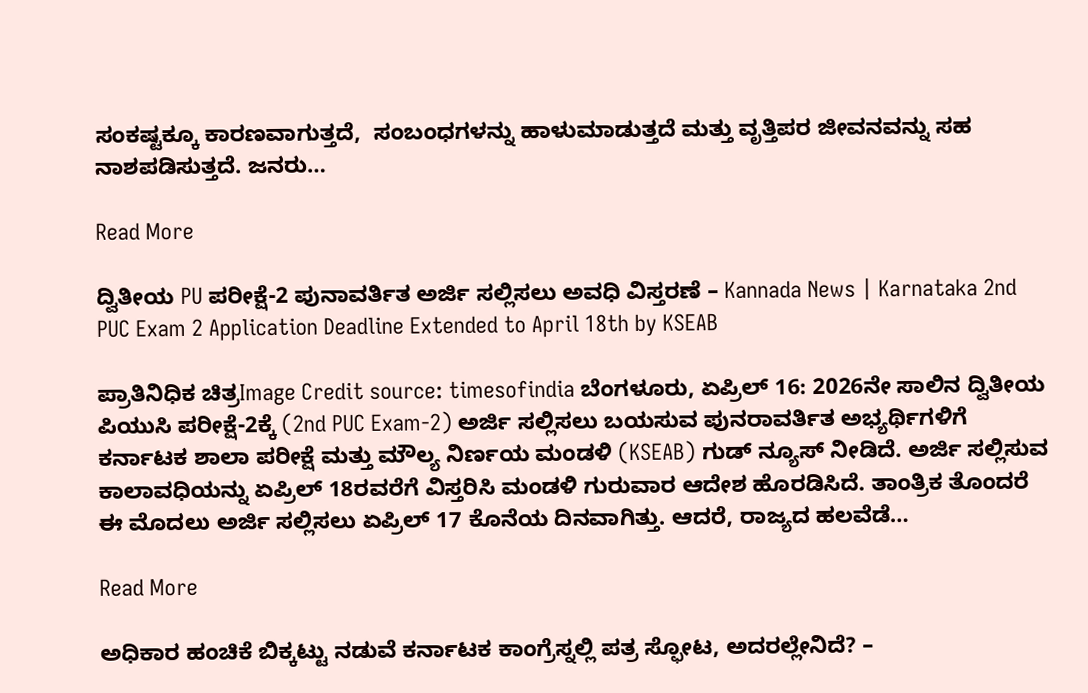ಸಂಕಷ್ಟಕ್ಕೂ ಕಾರಣವಾಗುತ್ತದೆ,  ಸಂಬಂಧಗಳನ್ನು ಹಾಳುಮಾಡುತ್ತದೆ ಮತ್ತು ವೃತ್ತಿಪರ ಜೀವನವನ್ನು ಸಹ ನಾಶಪಡಿಸುತ್ತದೆ. ಜನರು…

Read More

ದ್ವಿತೀಯ PU ಪರೀಕ್ಷೆ-2 ಪುನಾವರ್ತಿತ ಅರ್ಜಿ ಸಲ್ಲಿಸಲು ಅವಧಿ ವಿಸ್ತರಣೆ – Kannada News | Karnataka 2nd PUC Exam 2 Application Deadline Extended to April 18th by KSEAB

ಪ್ರಾತಿನಿಧಿಕ ಚಿತ್ರImage Credit source: timesofindia ಬೆಂಗಳೂರು, ಏಪ್ರಿಲ್ 16: 2026ನೇ ಸಾಲಿನ ದ್ವಿತೀಯ ಪಿಯುಸಿ ಪರೀಕ್ಷೆ-2ಕ್ಕೆ (2nd PUC Exam-2) ಅರ್ಜಿ ಸಲ್ಲಿಸಲು ಬಯಸುವ ಪುನರಾವರ್ತಿತ ಅಭ್ಯರ್ಥಿಗಳಿಗೆ ಕರ್ನಾಟಕ ಶಾಲಾ ಪರೀಕ್ಷೆ ಮತ್ತು ಮೌಲ್ಯ ನಿರ್ಣಯ ಮಂಡಳಿ (KSEAB) ಗುಡ್ ನ್ಯೂಸ್ ನೀಡಿದೆ. ಅರ್ಜಿ ಸಲ್ಲಿಸುವ ಕಾಲಾವಧಿಯನ್ನು ಏಪ್ರಿಲ್ 18ರವರೆಗೆ ವಿಸ್ತರಿಸಿ ಮಂಡಳಿ ಗುರುವಾರ ಆದೇಶ ಹೊರಡಿಸಿದೆ. ತಾಂತ್ರಿಕ ತೊಂದರೆ ಈ ಮೊದಲು ಅರ್ಜಿ ಸಲ್ಲಿಸಲು ಏಪ್ರಿಲ್ 17 ಕೊನೆಯ ದಿನವಾಗಿತ್ತು. ಆದರೆ, ರಾಜ್ಯದ ಹಲವೆಡೆ…

Read More

ಅಧಿಕಾರ ಹಂಚಿಕೆ ಬಿಕ್ಕಟ್ಟು ನಡುವೆ ಕರ್ನಾಟಕ ಕಾಂಗ್ರೆಸ್ನಲ್ಲಿ ಪತ್ರ ಸ್ಫೋಟ, ಅದರಲ್ಲೇನಿದೆ? –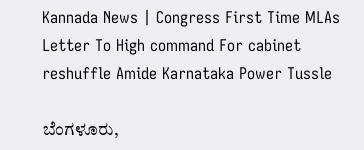Kannada News | Congress First Time MLAs Letter To High command For cabinet reshuffle Amide Karnataka Power Tussle

ಬೆಂಗಳೂರು,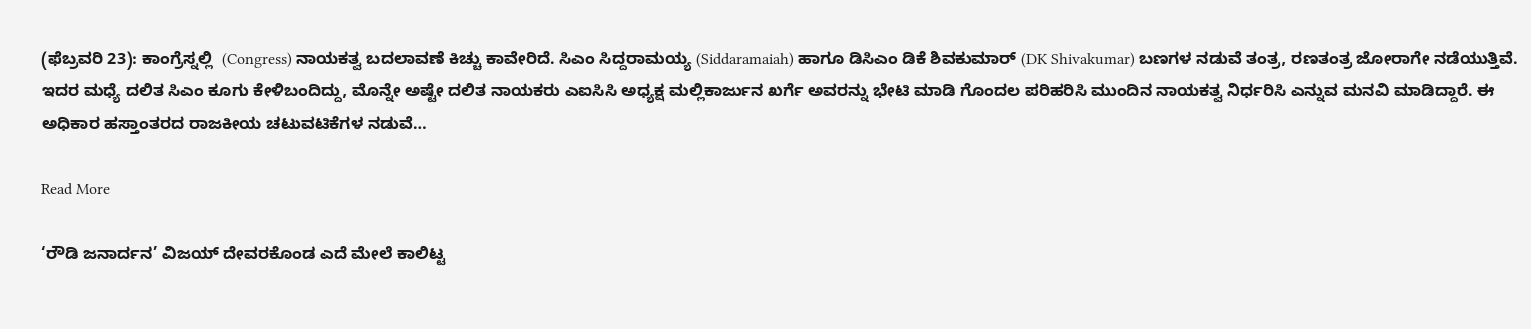(ಫೆಬ್ರವರಿ 23): ಕಾಂಗ್ರೆಸ್ನಲ್ಲಿ  (Congress) ನಾಯಕತ್ವ ಬದಲಾವಣೆ ಕಿಚ್ಚು ಕಾವೇರಿದೆ. ಸಿಎಂ ಸಿದ್ದರಾಮಯ್ಯ (Siddaramaiah) ಹಾಗೂ ಡಿಸಿಎಂ ಡಿಕೆ ಶಿವಕುಮಾರ್ (DK Shivakumar) ಬಣಗಳ ನಡುವೆ ತಂತ್ರ, ರಣತಂತ್ರ ಜೋರಾಗೇ ನಡೆಯುತ್ತಿವೆ. ಇದರ ಮಧ್ಯೆ ದಲಿತ ಸಿಎಂ ಕೂಗು ಕೇಳಿಬಂದಿದ್ದು, ಮೊನ್ನೇ ಅಷ್ಟೇ ದಲಿತ ನಾಯಕರು ಎಐಸಿಸಿ ಅಧ್ಯಕ್ಷ ಮಲ್ಲಿಕಾರ್ಜುನ ಖರ್ಗೆ ಅವರನ್ನು ಭೇಟಿ ಮಾಡಿ ಗೊಂದಲ ಪರಿಹರಿಸಿ ಮುಂದಿನ ನಾಯಕತ್ವ ನಿರ್ಧರಿಸಿ ಎನ್ನುವ ಮನವಿ ಮಾಡಿದ್ದಾರೆ. ಈ ಅಧಿಕಾರ ಹಸ್ತಾಂತರದ ರಾಜಕೀಯ ಚಟುವಟಿಕೆಗಳ ನಡುವೆ…

Read More

‘ರೌಡಿ ಜನಾರ್ದನ’ ವಿಜಯ್ ದೇವರಕೊಂಡ ಎದೆ ಮೇಲೆ ಕಾಲಿಟ್ಟ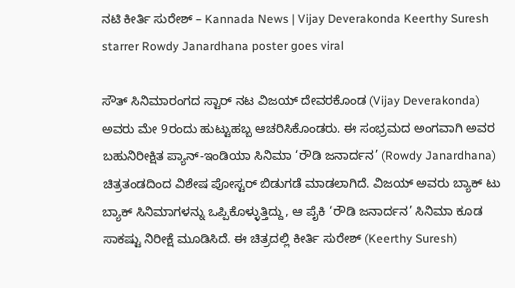ನಟಿ ಕೀರ್ತಿ ಸುರೇಶ್ – Kannada News | Vijay Deverakonda Keerthy Suresh starrer Rowdy Janardhana poster goes viral

ಸೌತ್ ಸಿನಿಮಾರಂಗದ ಸ್ಟಾರ್ ನಟ ವಿಜಯ್ ದೇವರಕೊಂಡ (Vijay Deverakonda) ಅವರು ಮೇ 9ರಂದು ಹುಟ್ಟುಹಬ್ಬ ಆಚರಿಸಿಕೊಂಡರು. ಈ ಸಂಭ್ರಮದ ಅಂಗವಾಗಿ ಅವರ ಬಹುನಿರೀಕ್ಷಿತ ಪ್ಯಾನ್-ಇಂಡಿಯಾ ಸಿನಿಮಾ ‘ರೌಡಿ ಜನಾರ್ದನ’ (Rowdy Janardhana) ಚಿತ್ರತಂಡದಿಂದ ವಿಶೇಷ ಪೋಸ್ಟರ್ ಬಿಡುಗಡೆ ಮಾಡಲಾಗಿದೆ. ವಿಜಯ್ ಅವರು ಬ್ಯಾಕ್ ಟು ಬ್ಯಾಕ್ ಸಿನಿಮಾಗಳನ್ನು ಒಪ್ಪಿಕೊಳ್ಳುತ್ತಿದ್ದು, ಆ ಪೈಕಿ ‘ರೌಡಿ ಜನಾರ್ದನ’ ಸಿನಿಮಾ ಕೂಡ ಸಾಕಷ್ಟು ನಿರೀಕ್ಷೆ ಮೂಡಿಸಿದೆ. ಈ ಚಿತ್ರದಲ್ಲಿ ಕೀರ್ತಿ ಸುರೇಶ್ (Keerthy Suresh)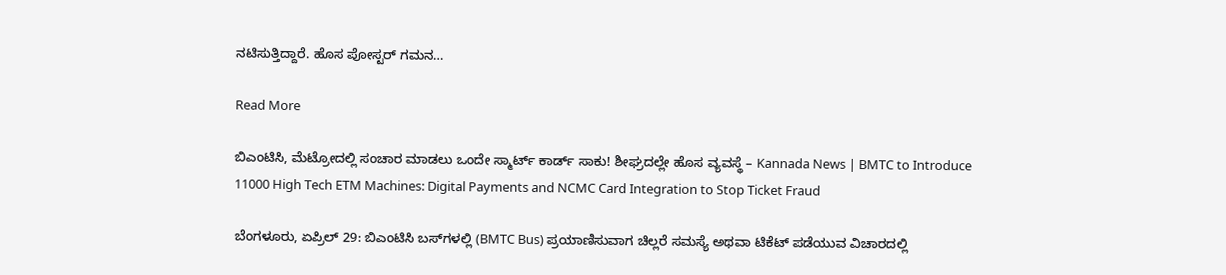ನಟಿಸುತ್ತಿದ್ದಾರೆ. ಹೊಸ ಪೋಸ್ಟರ್ ಗಮನ…

Read More

ಬಿಎಂಟಿಸಿ, ಮೆಟ್ರೋದಲ್ಲಿ ಸಂಚಾರ ಮಾಡಲು ಒಂದೇ ಸ್ಮಾರ್ಟ್ ಕಾರ್ಡ್ ಸಾಕು! ಶೀಘ್ರದಲ್ಲೇ ಹೊಸ ವ್ಯವಸ್ಥೆ – Kannada News | BMTC to Introduce 11000 High Tech ETM Machines: Digital Payments and NCMC Card Integration to Stop Ticket Fraud

ಬೆಂಗಳೂರು, ಏಪ್ರಿಲ್ 29: ಬಿಎಂಟಿಸಿ ಬಸ್‌ಗಳಲ್ಲಿ (BMTC Bus) ಪ್ರಯಾಣಿಸುವಾಗ ಚಿಲ್ಲರೆ ಸಮಸ್ಯೆ ಅಥವಾ ಟಿಕೆಟ್ ಪಡೆಯುವ ವಿಚಾರದಲ್ಲಿ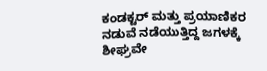ಕಂಡಕ್ಟರ್ ಮತ್ತು ಪ್ರಯಾಣಿಕರ ನಡುವೆ ನಡೆಯುತ್ತಿದ್ದ ಜಗಳಕ್ಕೆ ಶೀಘ್ರವೇ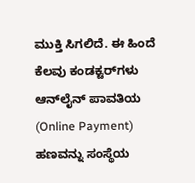ಮುಕ್ತಿ ಸಿಗಲಿದೆ. ಈ ಹಿಂದೆ ಕೆಲವು ಕಂಡಕ್ಟರ್‌ಗಳು ಆನ್‌ಲೈನ್ ಪಾವತಿಯ (Online Payment) ಹಣವನ್ನು ಸಂಸ್ಥೆಯ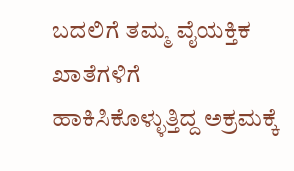ಬದಲಿಗೆ ತಮ್ಮ ವೈಯಕ್ತಿಕ ಖಾತೆಗಳಿಗೆ ಹಾಕಿಸಿಕೊಳ್ಳುತ್ತಿದ್ದ ಅಕ್ರಮಕ್ಕೆ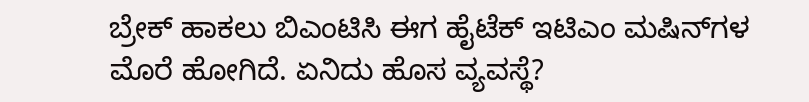ಬ್ರೇಕ್ ಹಾಕಲು ಬಿಎಂಟಿಸಿ ಈಗ ಹೈಟೆಕ್ ಇಟಿಎಂ ಮಷಿನ್‌ಗಳ ಮೊರೆ ಹೋಗಿದೆ. ಏನಿದು ಹೊಸ ವ್ಯವಸ್ಥೆ?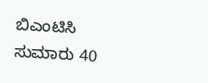ಬಿಎಂಟಿಸಿ ಸುಮಾರು 40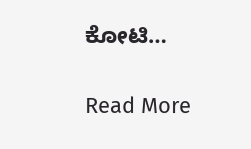ಕೋಟಿ…

Read More